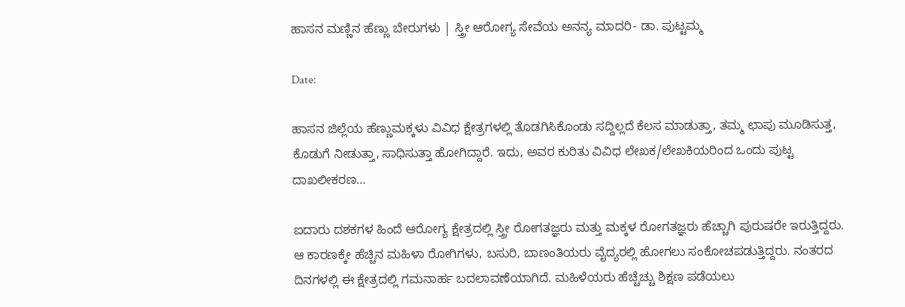ಹಾಸನ ಮಣ್ಣಿನ ಹೆಣ್ಣು ಬೇರುಗಳು | ಸ್ತ್ರೀ ಆರೋಗ್ಯ ಸೇವೆಯ ಅನನ್ಯ ಮಾದರಿ- ಡಾ. ಪುಟ್ಟಮ್ಮ

Date:

ಹಾಸನ ಜಿಲ್ಲೆಯ ಹೆಣ್ಣುಮಕ್ಕಳು ವಿವಿಧ ಕ್ಷೇತ್ರಗಳಲ್ಲಿ ತೊಡಗಿಸಿಕೊಂಡು ಸದ್ದಿಲ್ಲದೆ ಕೆಲಸ ಮಾಡುತ್ತಾ, ತಮ್ಮ ಛಾಪು ಮೂಡಿಸುತ್ತ, ಕೊಡುಗೆ ನೀಡುತ್ತಾ, ಸಾಧಿಸುತ್ತಾ ಹೋಗಿದ್ದಾರೆ. ಇದು, ಅವರ ಕುರಿತು ವಿವಿಧ ಲೇಖಕ/ಲೇಖಕಿಯರಿಂದ ಒಂದು ಪುಟ್ಟ ದಾಖಲೀಕರಣ…

ಐದಾರು ದಶಕಗಳ ಹಿಂದೆ ಆರೋಗ್ಯ ಕ್ಷೇತ್ರದಲ್ಲಿ ಸ್ತ್ರೀ ರೋಗತಜ್ಞರು ಮತ್ತು ಮಕ್ಕಳ ರೋಗತಜ್ಞರು ಹೆಚ್ಚಾಗಿ ಪುರುಷರೇ ಇರುತ್ತಿದ್ದರು. ಆ ಕಾರಣಕ್ಕೇ ಹೆಚ್ಚಿನ ಮಹಿಳಾ ರೋಗಿಗಳು, ಬಸುರಿ, ಬಾಣಂತಿಯರು ವೈದ್ಯರಲ್ಲಿ ಹೋಗಲು ಸಂಕೋಚಪಡುತ್ತಿದ್ದರು. ನಂತರದ ದಿನಗಳಲ್ಲಿ ಈ ಕ್ಷೇತ್ರದಲ್ಲಿ ಗಮನಾರ್ಹ ಬದಲಾವಣೆಯಾಗಿದೆ. ಮಹಿಳೆಯರು ಹೆಚ್ಚೆಚ್ಚು ಶಿಕ್ಷಣ ಪಡೆಯಲು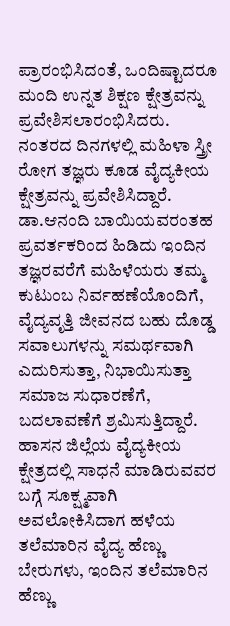ಪ್ರಾರಂಭಿಸಿದಂತೆ, ಒಂದಿಷ್ಟಾದರೂ ಮಂದಿ ಉನ್ನತ ಶಿಕ್ಷಣ ಕ್ಷೇತ್ರವನ್ನು ಪ್ರವೇಶಿಸಲಾರಂಭಿಸಿದರು. ನಂತರದ ದಿನಗಳಲ್ಲಿ ಮಹಿಳಾ ಸ್ತ್ರೀ ರೋಗ ತಜ್ಞರು ಕೂಡ ವೈದ್ಯಕೀಯ ಕ್ಷೇತ್ರವನ್ನು ಪ್ರವೇಶಿಸಿದ್ದಾರೆ. ಡಾ.ಆನಂದಿ ಬಾಯಿಯವರಂತಹ ಪ್ರವರ್ತಕರಿಂದ ಹಿಡಿದು ಇಂದಿನ ತಜ್ಞರವರೆಗೆ ಮಹಿಳೆಯರು ತಮ್ಮ ಕುಟುಂಬ ನಿರ್ವಹಣೆಯೊಂದಿಗೆ, ವೈದ್ಯವೃತ್ತಿ ಜೀವನದ ಬಹು ದೊಡ್ಡ ಸವಾಲುಗಳನ್ನು ಸಮರ್ಥವಾಗಿ ಎದುರಿಸುತ್ತಾ, ನಿಭಾಯಿಸುತ್ತಾ ಸಮಾಜ ಸುಧಾರಣೆಗೆ, ಬದಲಾವಣೆಗೆ ಶ್ರಮಿಸುತ್ತಿದ್ದಾರೆ. ಹಾಸನ ಜಿಲ್ಲೆಯ ವೈದ್ಯಕೀಯ ಕ್ಷೇತ್ರದಲ್ಲಿ ಸಾಧನೆ ಮಾಡಿರುವವರ ಬಗ್ಗೆ ಸೂಕ್ಷ್ಮವಾಗಿ ಅವಲೋಕಿಸಿದಾಗ ಹಳೆಯ ತಲೆಮಾರಿನ ವೈದ್ಯ ಹೆಣ್ಣು ಬೇರುಗಳು, ಇಂದಿನ ತಲೆಮಾರಿನ ಹೆಣ್ಣು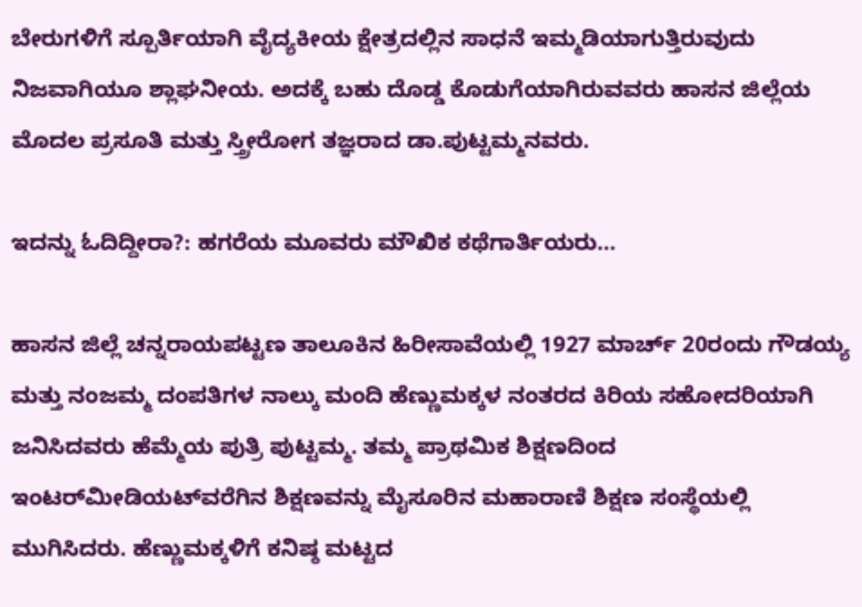ಬೇರುಗಳಿಗೆ ಸ್ಪೂರ್ತಿಯಾಗಿ ವೈದ್ಯಕೀಯ ಕ್ಷೇತ್ರದಲ್ಲಿನ ಸಾಧನೆ ಇಮ್ಮಡಿಯಾಗುತ್ತಿರುವುದು ನಿಜವಾಗಿಯೂ ಶ್ಲಾಘನೀಯ. ಅದಕ್ಕೆ ಬಹು ದೊಡ್ಡ ಕೊಡುಗೆಯಾಗಿರುವವರು ಹಾಸನ ಜಿಲ್ಲೆಯ ಮೊದಲ ಪ್ರಸೂತಿ ಮತ್ತು ಸ್ತ್ರೀರೋಗ ತಜ್ಞರಾದ ಡಾ.ಪುಟ್ಟಮ್ಮನವರು.

ಇದನ್ನು ಓದಿದ್ದೀರಾ?: ಹಗರೆಯ ಮೂವರು ಮೌಖಿಕ ಕಥೆಗಾರ್ತಿಯರು…

ಹಾಸನ ಜಿಲ್ಲೆ ಚನ್ನರಾಯಪಟ್ಟಣ ತಾಲೂಕಿನ ಹಿರೀಸಾವೆಯಲ್ಲಿ 1927 ಮಾರ್ಚ್ 20ರಂದು ಗೌಡಯ್ಯ ಮತ್ತು ನಂಜಮ್ಮ ದಂಪತಿಗಳ ನಾಲ್ಕು ಮಂದಿ ಹೆಣ್ಣುಮಕ್ಕಳ ನಂತರದ ಕಿರಿಯ ಸಹೋದರಿಯಾಗಿ ಜನಿಸಿದವರು ಹೆಮ್ಮೆಯ ಪುತ್ರಿ ಪುಟ್ಟಮ್ಮ. ತಮ್ಮ ಪ್ರಾಥಮಿಕ ಶಿಕ್ಷಣದಿಂದ ಇಂಟರ್‌ಮೀಡಿಯಟ್‌ವರೆಗಿನ ಶಿಕ್ಷಣವನ್ನು ಮೈಸೂರಿನ ಮಹಾರಾಣಿ ಶಿಕ್ಷಣ ಸಂಸ್ಥೆಯಲ್ಲಿ ಮುಗಿಸಿದರು. ಹೆಣ್ಣುಮಕ್ಕಳಿಗೆ ಕನಿಷ್ಠ ಮಟ್ಟದ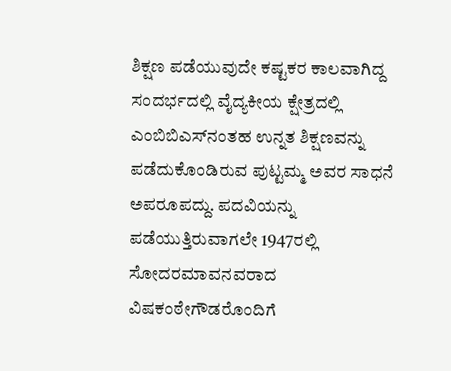ಶಿಕ್ಷಣ ಪಡೆಯುವುದೇ ಕಷ್ಟಕರ ಕಾಲವಾಗಿದ್ದ ಸಂದರ್ಭದಲ್ಲಿ ವೈದ್ಯಕೀಯ ಕ್ಷೇತ್ರದಲ್ಲಿ ಎಂಬಿಬಿಎಸ್‌ನಂತಹ ಉನ್ನತ ಶಿಕ್ಷಣವನ್ನು ಪಡೆದುಕೊಂಡಿರುವ ಪುಟ್ಟಮ್ಮ ಅವರ ಸಾಧನೆ ಅಪರೂಪದ್ದು. ಪದವಿಯನ್ನು ಪಡೆಯುತ್ತಿರುವಾಗಲೇ 1947ರಲ್ಲಿ ಸೋದರಮಾವನವರಾದ ವಿಷಕಂಠೇಗೌಡರೊಂದಿಗೆ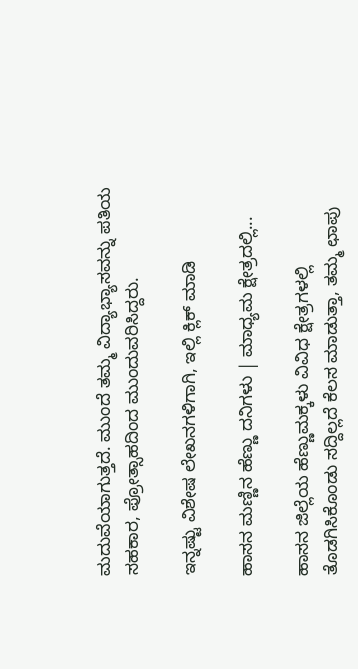ಮದುವೆಯಾಗುತ್ತದೆ. ಮುಂದೆ ತಮ್ಮ ವಿದ್ಯಾಭ್ಯಾಸವನ್ನು ಪತಿಯ ಸಹಕಾರ, ಪ್ರೋತ್ಸಾಹದಿಂದ ಮುಂದುವರಿಸಿದ್ದರು.

ಇನ್ನಷ್ಟು ವಿಶೇಷ ಲೇಖನಗಳಿಗಾಗಿ, ಇಲ್ಲಿ ಕ್ಲಿಕ್ ಮಾಡಿ

ಹಾಸನ ಮಣ್ಣಿನ ಹೆಣ್ಣು ದನಿಗಳು | ಮಾಧ್ಯಮ ಕ್ಷೇತ್ರದಲ್ಲಿ...

ಹಾಸನ ಜಿಲ್ಲೆಯ ಹೆಣ್ಣುಮಕ್ಕಳು ವಿವಿಧ ಕ್ಷೇತ್ರಗಳಲ್ಲಿ ತೊಡಗಿಸಿಕೊಂಡು ಸದ್ದಿಲ್ಲದೆ ಕೆಲಸ ಮಾಡುತ್ತಾ, ತಮ್ಮ ಛಾಪು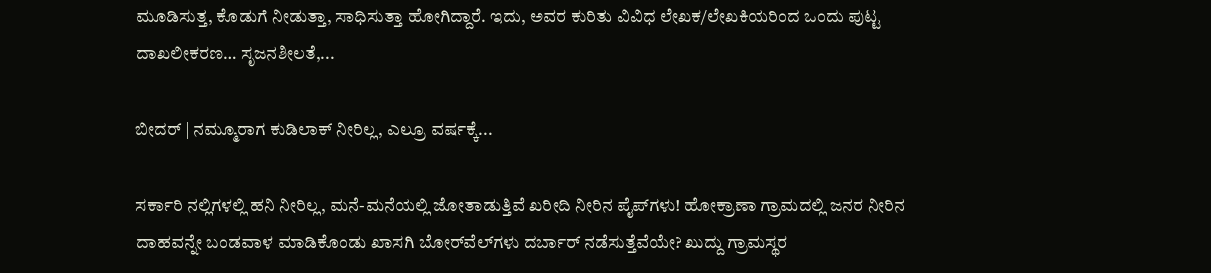ಮೂಡಿಸುತ್ತ, ಕೊಡುಗೆ ನೀಡುತ್ತಾ, ಸಾಧಿಸುತ್ತಾ ಹೋಗಿದ್ದಾರೆ. ಇದು, ಅವರ ಕುರಿತು ವಿವಿಧ ಲೇಖಕ/ಲೇಖಕಿಯರಿಂದ ಒಂದು ಪುಟ್ಟ ದಾಖಲೀಕರಣ… ಸೃಜನಶೀಲತೆ,...

ಬೀದರ್ | ನಮ್ಮೂರಾಗ ಕುಡಿಲಾಕ್ ನೀರಿಲ್ಲ, ಎಲ್ರೂ ವರ್ಷಕ್ಕೆ...

ಸರ್ಕಾರಿ ನಲ್ಲಿಗಳಲ್ಲಿ ಹನಿ ನೀರಿಲ್ಲ, ಮನೆ-ಮನೆಯಲ್ಲಿ ಜೋತಾಡುತ್ತಿವೆ ಖರೀದಿ ನೀರಿನ ಪೈಪ್‌ಗಳು! ಹೋಕ್ರಾಣಾ ಗ್ರಾಮದಲ್ಲಿ ಜನರ ನೀರಿನ ದಾಹವನ್ನೇ ಬಂಡವಾಳ ಮಾಡಿಕೊಂಡು ಖಾಸಗಿ ಬೋರ್‌ವೆಲ್‌ಗಳು ದರ್ಬಾರ್‌ ನಡೆಸುತ್ತೆವೆಯೇ? ಖುದ್ದು ಗ್ರಾಮಸ್ಥರ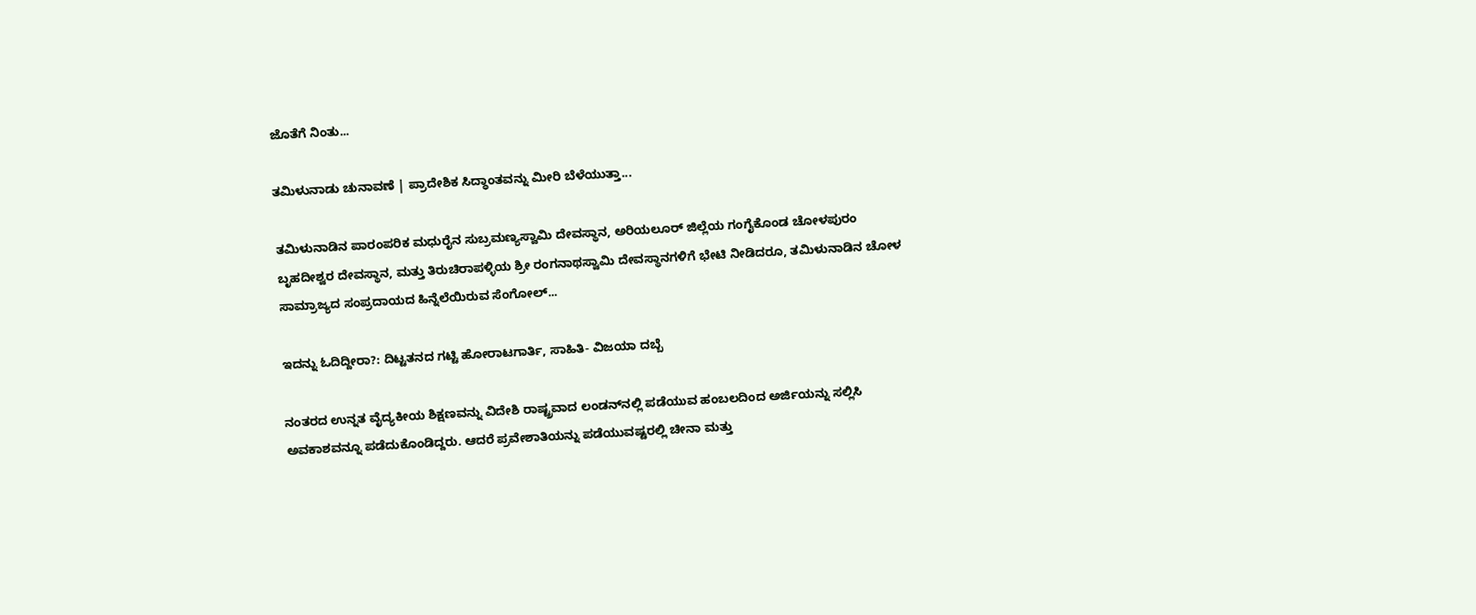ಜೊತೆಗೆ ನಿಂತು...

ತಮಿಳುನಾಡು ಚುನಾವಣೆ | ಪ್ರಾದೇಶಿಕ ಸಿದ್ಧಾಂತವನ್ನು ಮೀರಿ ಬೆಳೆಯುತ್ತಾ...

ತಮಿಳುನಾಡಿನ ಪಾರಂಪರಿಕ ಮಧುರೈನ ಸುಬ್ರಮಣ್ಯಸ್ವಾಮಿ ದೇವಸ್ಥಾನ, ಅರಿಯಲೂರ್ ಜಿಲ್ಲೆಯ ಗಂಗೈಕೊಂಡ ಚೋಳಪುರಂ ಬೃಹದೀಶ್ವರ ದೇವಸ್ಥಾನ, ಮತ್ತು ತಿರುಚಿರಾಪಳ್ಳಿಯ ಶ್ರೀ ರಂಗನಾಥಸ್ವಾಮಿ ದೇವಸ್ಥಾನಗಳಿಗೆ ಭೇಟಿ ನೀಡಿದರೂ, ತಮಿಳುನಾಡಿನ ಚೋಳ ಸಾಮ್ರಾಜ್ಯದ ಸಂಪ್ರದಾಯದ ಹಿನ್ನೆಲೆಯಿರುವ ಸೆಂಗೋಲ್...

ಇದನ್ನು ಓದಿದ್ದೀರಾ?: ದಿಟ್ಟತನದ ಗಟ್ಟಿ ಹೋರಾಟಗಾರ್ತಿ, ಸಾಹಿತಿ- ವಿಜಯಾ ದಬ್ಬೆ

ನಂತರದ ಉನ್ನತ ವೈದ್ಯಕೀಯ ಶಿಕ್ಷಣವನ್ನು ವಿದೇಶಿ ರಾಷ್ಟ್ರವಾದ ಲಂಡನ್‌ನಲ್ಲಿ ಪಡೆಯುವ ಹಂಬಲದಿಂದ ಅರ್ಜಿಯನ್ನು ಸಲ್ಲಿಸಿ ಅವಕಾಶವನ್ನೂ ಪಡೆದುಕೊಂಡಿದ್ದರು. ಆದರೆ ಪ್ರವೇಶಾತಿಯನ್ನು ಪಡೆಯುವಷ್ಟರಲ್ಲಿ ಚೀನಾ ಮತ್ತು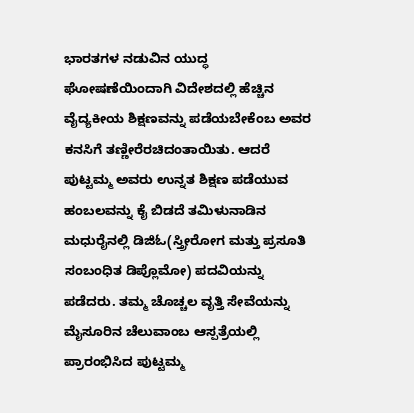ಭಾರತಗಳ ನಡುವಿನ ಯುದ್ಧ ಘೋಷಣೆಯಿಂದಾಗಿ ವಿದೇಶದಲ್ಲಿ ಹೆಚ್ಚಿನ ವೈದ್ಯಕೀಯ ಶಿಕ್ಷಣವನ್ನು ಪಡೆಯಬೇಕೆಂಬ ಅವರ ಕನಸಿಗೆ ತಣ್ಣೀರೆರಚಿದಂತಾಯಿತು. ಆದರೆ ಪುಟ್ಟಮ್ಮ ಅವರು ಉನ್ನತ ಶಿಕ್ಷಣ ಪಡೆಯುವ ಹಂಬಲವನ್ನು ಕೈ ಬಿಡದೆ ತಮಿಳುನಾಡಿನ ಮಧುರೈನಲ್ಲಿ ಡಿಜಿಓ(ಸ್ತ್ರೀರೋಗ ಮತ್ತು ಪ್ರಸೂತಿ ಸಂಬಂಧಿತ ಡಿಪ್ಲೊಮೋ) ಪದವಿಯನ್ನು ಪಡೆದರು. ತಮ್ಮ ಚೊಚ್ಚಲ ವೃತ್ತಿ ಸೇವೆಯನ್ನು ಮೈಸೂರಿನ ಚೆಲುವಾಂಬ ಆಸ್ಪತ್ರೆಯಲ್ಲಿ ಪ್ರಾರಂಭಿಸಿದ ಪುಟ್ಟಮ್ಮ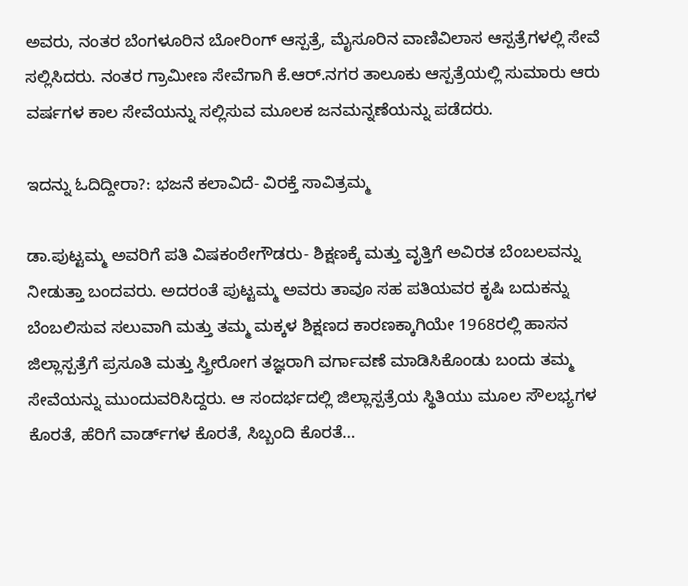ಅವರು, ನಂತರ ಬೆಂಗಳೂರಿನ ಬೋರಿಂಗ್ ಆಸ್ಪತ್ರೆ, ಮೈಸೂರಿನ ವಾಣಿವಿಲಾಸ ಆಸ್ಪತ್ರೆಗಳಲ್ಲಿ ಸೇವೆ ಸಲ್ಲಿಸಿದರು. ನಂತರ ಗ್ರಾಮೀಣ ಸೇವೆಗಾಗಿ ಕೆ.ಆರ್.ನಗರ ತಾಲೂಕು ಆಸ್ಪತ್ರೆಯಲ್ಲಿ ಸುಮಾರು ಆರು ವರ್ಷಗಳ ಕಾಲ ಸೇವೆಯನ್ನು ಸಲ್ಲಿಸುವ ಮೂಲಕ ಜನಮನ್ನಣೆಯನ್ನು ಪಡೆದರು.

ಇದನ್ನು ಓದಿದ್ದೀರಾ?: ಭಜನೆ ಕಲಾವಿದೆ- ವಿರಕ್ತೆ ಸಾವಿತ್ರಮ್ಮ

ಡಾ.ಪುಟ್ಟಮ್ಮ ಅವರಿಗೆ ಪತಿ ವಿಷಕಂಠೇಗೌಡರು- ಶಿಕ್ಷಣಕ್ಕೆ ಮತ್ತು ವೃತ್ತಿಗೆ ಅವಿರತ ಬೆಂಬಲವನ್ನು ನೀಡುತ್ತಾ ಬಂದವರು. ಅದರಂತೆ ಪುಟ್ಟಮ್ಮ ಅವರು ತಾವೂ ಸಹ ಪತಿಯವರ ಕೃಷಿ ಬದುಕನ್ನು ಬೆಂಬಲಿಸುವ ಸಲುವಾಗಿ ಮತ್ತು ತಮ್ಮ ಮಕ್ಕಳ ಶಿಕ್ಷಣದ ಕಾರಣಕ್ಕಾಗಿಯೇ 1968ರಲ್ಲಿ ಹಾಸನ ಜಿಲ್ಲಾಸ್ಪತ್ರೆಗೆ ಪ್ರಸೂತಿ ಮತ್ತು ಸ್ತ್ರೀರೋಗ ತಜ್ಞರಾಗಿ ವರ್ಗಾವಣೆ ಮಾಡಿಸಿಕೊಂಡು ಬಂದು ತಮ್ಮ ಸೇವೆಯನ್ನು ಮುಂದುವರಿಸಿದ್ದರು. ಆ ಸಂದರ್ಭದಲ್ಲಿ ಜಿಲ್ಲಾಸ್ಪತ್ರೆಯ ಸ್ಥಿತಿಯು ಮೂಲ ಸೌಲಭ್ಯಗಳ ಕೊರತೆ, ಹೆರಿಗೆ ವಾರ್ಡ್‌ಗಳ ಕೊರತೆ, ಸಿಬ್ಬಂದಿ ಕೊರತೆ…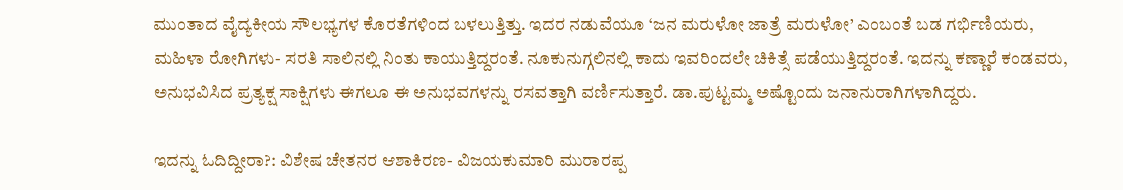ಮುಂತಾದ ವೈದ್ಯಕೀಯ ಸೌಲಭ್ಯಗಳ ಕೊರತೆಗಳಿಂದ ಬಳಲುತ್ತಿತ್ತು. ಇದರ ನಡುವೆಯೂ ‘ಜನ ಮರುಳೋ ಜಾತ್ರೆ ಮರುಳೋ’ ಎಂಬಂತೆ ಬಡ ಗರ್ಭಿಣಿಯರು, ಮಹಿಳಾ ರೋಗಿಗಳು- ಸರತಿ ಸಾಲಿನಲ್ಲಿ ನಿಂತು ಕಾಯುತ್ತಿದ್ದರಂತೆ. ನೂಕುನುಗ್ಗಲಿನಲ್ಲಿ ಕಾದು ಇವರಿಂದಲೇ ಚಿಕಿತ್ಸೆ ಪಡೆಯುತ್ತಿದ್ದರಂತೆ. ಇದನ್ನು ಕಣ್ಣಾರೆ ಕಂಡವರು, ಅನುಭವಿಸಿದ ಪ್ರತ್ಯಕ್ಷ ಸಾಕ್ಷಿಗಳು ಈಗಲೂ ಈ ಅನುಭವಗಳನ್ನು ರಸವತ್ತಾಗಿ ವರ್ಣಿಸುತ್ತಾರೆ. ಡಾ.ಪುಟ್ಟಮ್ಮ ಅಷ್ಟೊಂದು ಜನಾನುರಾಗಿಗಳಾಗಿದ್ದರು.

ಇದನ್ನು ಓದಿದ್ದೀರಾ?: ವಿಶೇಷ ಚೇತನರ ಆಶಾಕಿರಣ- ವಿಜಯಕುಮಾರಿ ಮುರಾರಪ್ಪ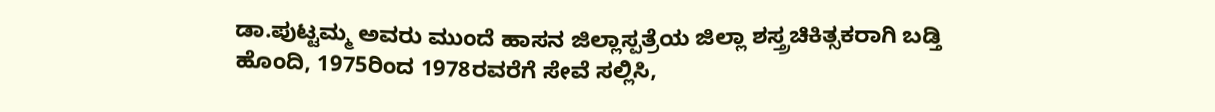ಡಾ.ಪುಟ್ಟಮ್ಮ ಅವರು ಮುಂದೆ ಹಾಸನ ಜಿಲ್ಲಾಸ್ಪತ್ರೆಯ ಜಿಲ್ಲಾ ಶಸ್ತ್ರಚಿಕಿತ್ಸಕರಾಗಿ ಬಡ್ತಿ ಹೊಂದಿ, 1975ರಿಂದ 1978ರವರೆಗೆ ಸೇವೆ ಸಲ್ಲಿಸಿ,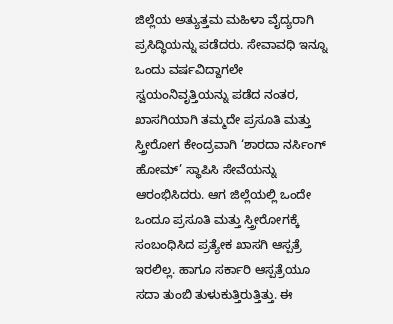ಜಿಲ್ಲೆಯ ಅತ್ಯುತ್ತಮ ಮಹಿಳಾ ವೈದ್ಯರಾಗಿ ಪ್ರಸಿದ್ಧಿಯನ್ನು ಪಡೆದರು. ಸೇವಾವಧಿ ಇನ್ನೂ ಒಂದು ವರ್ಷವಿದ್ದಾಗಲೇ ಸ್ವಯಂನಿವೃತ್ತಿಯನ್ನು ಪಡೆದ ನಂತರ, ಖಾಸಗಿಯಾಗಿ ತಮ್ಮದೇ ಪ್ರಸೂತಿ ಮತ್ತು ಸ್ತ್ರೀರೋಗ ಕೇಂದ್ರವಾಗಿ ‘ಶಾರದಾ ನರ್ಸಿಂಗ್ ಹೋಮ್’ ಸ್ಥಾಪಿಸಿ ಸೇವೆಯನ್ನು ಆರಂಭಿಸಿದರು. ಆಗ ಜಿಲ್ಲೆಯಲ್ಲಿ ಒಂದೇ ಒಂದೂ ಪ್ರಸೂತಿ ಮತ್ತು ಸ್ತ್ರೀರೋಗಕ್ಕೆ ಸಂಬಂಧಿಸಿದ ಪ್ರತ್ಯೇಕ ಖಾಸಗಿ ಆಸ್ಪತ್ರೆ ಇರಲಿಲ್ಲ. ಹಾಗೂ ಸರ್ಕಾರಿ ಆಸ್ಪತ್ರೆಯೂ ಸದಾ ತುಂಬಿ ತುಳುಕುತ್ತಿರುತ್ತಿತ್ತು. ಈ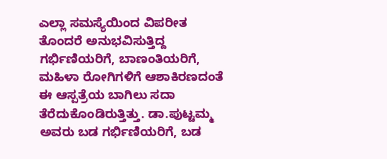ಎಲ್ಲಾ ಸಮಸ್ಯೆಯಿಂದ ವಿಪರೀತ ತೊಂದರೆ ಅನುಭವಿಸುತ್ತಿದ್ದ ಗರ್ಭಿಣಿಯರಿಗೆ, ಬಾಣಂತಿಯರಿಗೆ, ಮಹಿಳಾ ರೋಗಿಗಳಿಗೆ ಆಶಾಕಿರಣದಂತೆ ಈ ಆಸ್ಪತ್ರೆಯ ಬಾಗಿಲು ಸದಾ ತೆರೆದುಕೊಂಡಿರುತ್ತಿತ್ತು. ಡಾ.ಪುಟ್ಟಮ್ಮ ಅವರು ಬಡ ಗರ್ಭಿಣಿಯರಿಗೆ, ಬಡ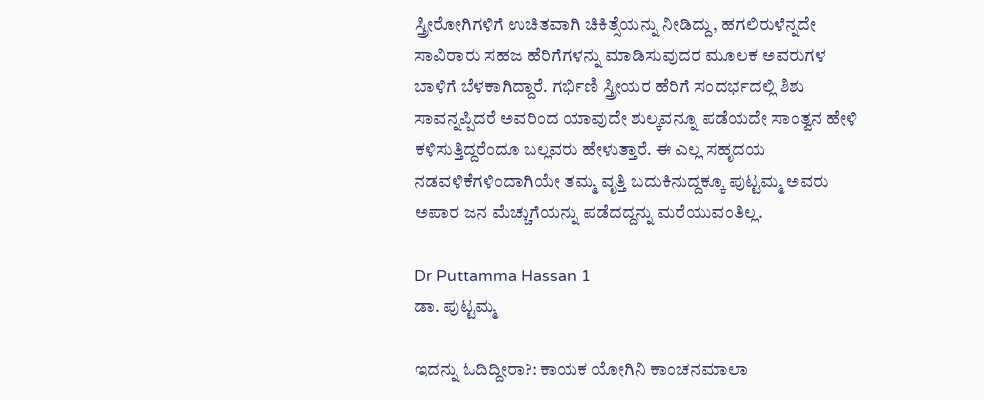ಸ್ತ್ರೀರೋಗಿಗಳಿಗೆ ಉಚಿತವಾಗಿ ಚಿಕಿತ್ಸೆಯನ್ನು ನೀಡಿದ್ದು, ಹಗಲಿರುಳೆನ್ನದೇ ಸಾವಿರಾರು ಸಹಜ ಹೆರಿಗೆಗಳನ್ನು ಮಾಡಿಸುವುದರ ಮೂಲಕ ಅವರುಗಳ ಬಾಳಿಗೆ ಬೆಳಕಾಗಿದ್ದಾರೆ. ಗರ್ಭಿಣಿ ಸ್ತ್ರೀಯರ ಹೆರಿಗೆ ಸಂದರ್ಭದಲ್ಲಿ ಶಿಶು ಸಾವನ್ನಪ್ಪಿದರೆ ಅವರಿಂದ ಯಾವುದೇ ಶುಲ್ಕವನ್ನೂ ಪಡೆಯದೇ ಸಾಂತ್ವನ ಹೇಳಿ ಕಳಿಸುತ್ತಿದ್ದರೆಂದೂ ಬಲ್ಲವರು ಹೇಳುತ್ತಾರೆ. ಈ ಎಲ್ಲ ಸಹೃದಯ ನಡವಳಿಕೆಗಳಿಂದಾಗಿಯೇ ತಮ್ಮ ವೃತ್ತಿ ಬದುಕಿನುದ್ದಕ್ಕೂ ಪುಟ್ಟಮ್ಮ ಅವರು ಅಪಾರ ಜನ ಮೆಚ್ಚುಗೆಯನ್ನು ಪಡೆದದ್ದನ್ನು ಮರೆಯುವಂತಿಲ್ಲ.

Dr Puttamma Hassan 1
ಡಾ. ಪುಟ್ಟಮ್ಮ

ಇದನ್ನು ಓದಿದ್ದೀರಾ?: ಕಾಯಕ ಯೋಗಿನಿ ಕಾಂಚನಮಾಲಾ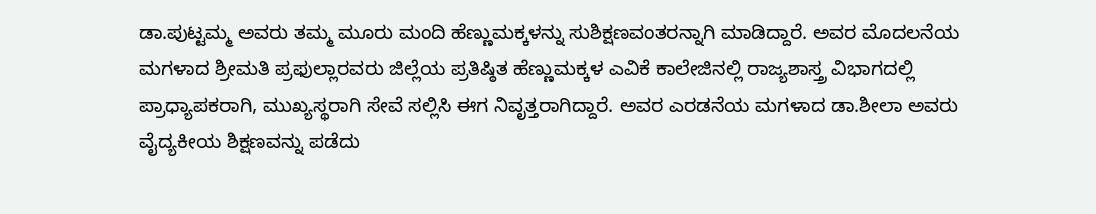ಡಾ.ಪುಟ್ಟಮ್ಮ ಅವರು ತಮ್ಮ ಮೂರು ಮಂದಿ ಹೆಣ್ಣುಮಕ್ಕಳನ್ನು ಸುಶಿಕ್ಷಣವಂತರನ್ನಾಗಿ ಮಾಡಿದ್ದಾರೆ. ಅವರ ಮೊದಲನೆಯ ಮಗಳಾದ ಶ್ರೀಮತಿ ಪ್ರಫುಲ್ಲಾರವರು ಜಿಲ್ಲೆಯ ಪ್ರತಿಷ್ಠಿತ ಹೆಣ್ಣುಮಕ್ಕಳ ಎವಿಕೆ ಕಾಲೇಜಿನಲ್ಲಿ ರಾಜ್ಯಶಾಸ್ತ್ರ ವಿಭಾಗದಲ್ಲಿ ಪ್ರಾಧ್ಯಾಪಕರಾಗಿ, ಮುಖ್ಯಸ್ಥರಾಗಿ ಸೇವೆ ಸಲ್ಲಿಸಿ ಈಗ ನಿವೃತ್ತರಾಗಿದ್ದಾರೆ. ಅವರ ಎರಡನೆಯ ಮಗಳಾದ ಡಾ.ಶೀಲಾ ಅವರು ವೈದ್ಯಕೀಯ ಶಿಕ್ಷಣವನ್ನು ಪಡೆದು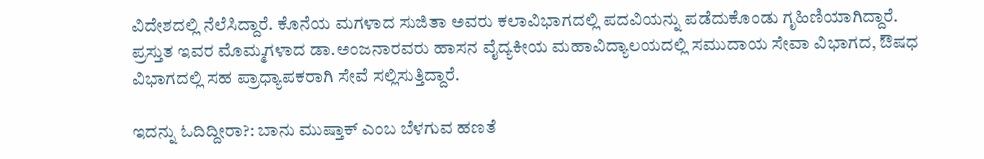ವಿದೇಶದಲ್ಲಿ ನೆಲೆಸಿದ್ದಾರೆ. ಕೊನೆಯ ಮಗಳಾದ ಸುಜಿತಾ ಅವರು ಕಲಾವಿಭಾಗದಲ್ಲಿ ಪದವಿಯನ್ನು ಪಡೆದುಕೊಂಡು ಗೃಹಿಣಿಯಾಗಿದ್ದಾರೆ. ಪ್ರಸ್ತುತ ಇವರ ಮೊಮ್ಮಗಳಾದ ಡಾ.ಅಂಜನಾರವರು ಹಾಸನ ವೈದ್ಯಕೀಯ ಮಹಾವಿದ್ಯಾಲಯದಲ್ಲಿ ಸಮುದಾಯ ಸೇವಾ ವಿಭಾಗದ, ಔಷಧ ವಿಭಾಗದಲ್ಲಿ ಸಹ ಪ್ರಾಧ್ಯಾಪಕರಾಗಿ ಸೇವೆ ಸಲ್ಲಿಸುತ್ತಿದ್ದಾರೆ.

ಇದನ್ನು ಓದಿದ್ದೀರಾ?: ಬಾನು ಮುಷ್ತಾಕ್ ಎಂಬ ಬೆಳಗುವ ಹಣತೆ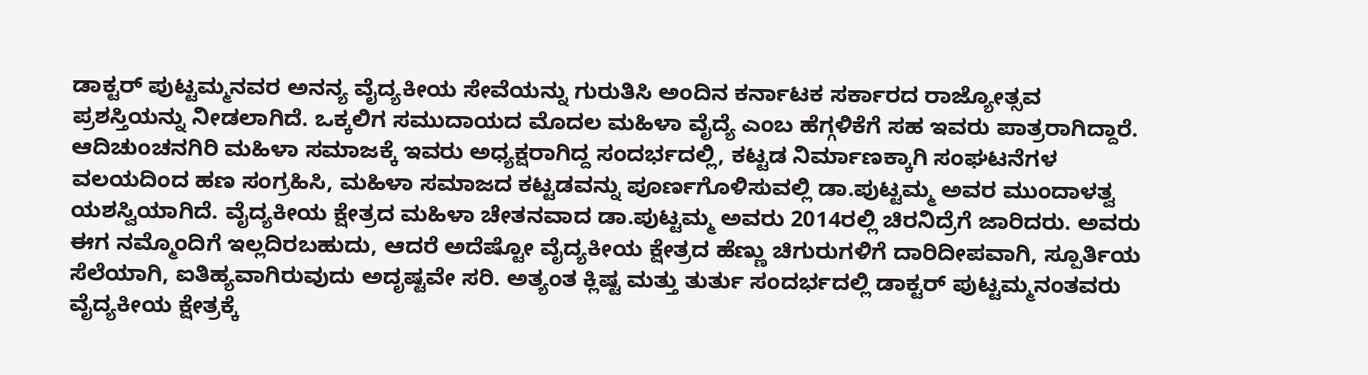ಡಾಕ್ಟರ್ ಪುಟ್ಟಮ್ಮನವರ ಅನನ್ಯ ವೈದ್ಯಕೀಯ ಸೇವೆಯನ್ನು ಗುರುತಿಸಿ ಅಂದಿನ ಕರ್ನಾಟಕ ಸರ್ಕಾರದ ರಾಜ್ಯೋತ್ಸವ ಪ್ರಶಸ್ತಿಯನ್ನು ನೀಡಲಾಗಿದೆ. ಒಕ್ಕಲಿಗ ಸಮುದಾಯದ ಮೊದಲ ಮಹಿಳಾ ವೈದ್ಯೆ ಎಂಬ ಹೆಗ್ಗಳಿಕೆಗೆ ಸಹ ಇವರು ಪಾತ್ರರಾಗಿದ್ದಾರೆ. ಆದಿಚುಂಚನಗಿರಿ ಮಹಿಳಾ ಸಮಾಜಕ್ಕೆ ಇವರು ಅಧ್ಯಕ್ಷರಾಗಿದ್ದ ಸಂದರ್ಭದಲ್ಲಿ, ಕಟ್ಟಡ ನಿರ್ಮಾಣಕ್ಕಾಗಿ ಸಂಘಟನೆಗಳ ವಲಯದಿಂದ ಹಣ ಸಂಗ್ರಹಿಸಿ, ಮಹಿಳಾ ಸಮಾಜದ ಕಟ್ಟಡವನ್ನು ಪೂರ್ಣಗೊಳಿಸುವಲ್ಲಿ ಡಾ.ಪುಟ್ಟಮ್ಮ ಅವರ ಮುಂದಾಳತ್ವ ಯಶಸ್ವಿಯಾಗಿದೆ. ವೈದ್ಯಕೀಯ ಕ್ಷೇತ್ರದ ಮಹಿಳಾ ಚೇತನವಾದ ಡಾ.ಪುಟ್ಟಮ್ಮ ಅವರು 2014ರಲ್ಲಿ ಚಿರನಿದ್ರೆಗೆ ಜಾರಿದರು. ಅವರು ಈಗ ನಮ್ಮೊಂದಿಗೆ ಇಲ್ಲದಿರಬಹುದು, ಆದರೆ ಅದೆಷ್ಟೋ ವೈದ್ಯಕೀಯ ಕ್ಷೇತ್ರದ ಹೆಣ್ಣು ಚಿಗುರುಗಳಿಗೆ ದಾರಿದೀಪವಾಗಿ, ಸ್ಪೂರ್ತಿಯ ಸೆಲೆಯಾಗಿ, ಐತಿಹ್ಯವಾಗಿರುವುದು ಅದೃಷ್ಟವೇ ಸರಿ. ಅತ್ಯಂತ ಕ್ಲಿಷ್ಟ ಮತ್ತು ತುರ್ತು ಸಂದರ್ಭದಲ್ಲಿ ಡಾಕ್ಟರ್ ಪುಟ್ಟಮ್ಮನಂತವರು ವೈದ್ಯಕೀಯ ಕ್ಷೇತ್ರಕ್ಕೆ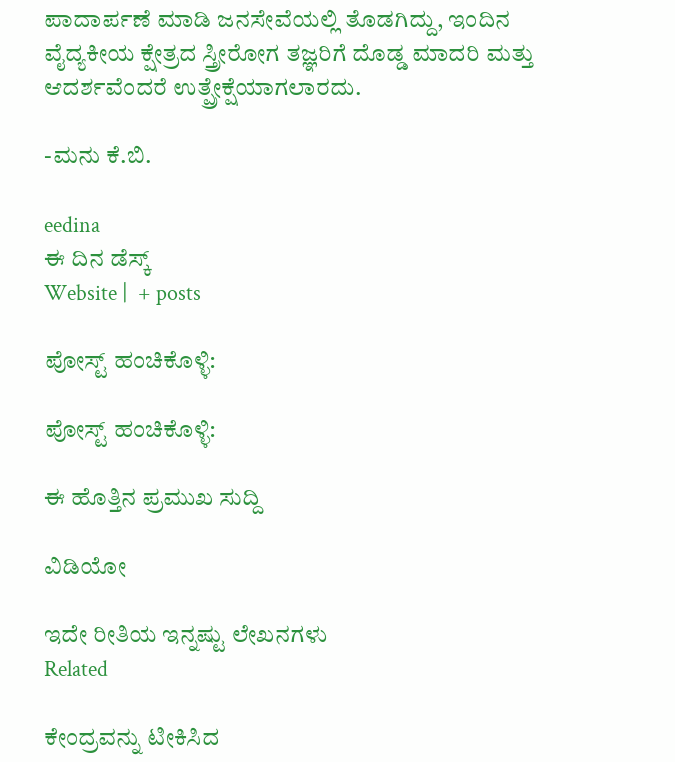ಪಾದಾರ್ಪಣೆ ಮಾಡಿ ಜನಸೇವೆಯಲ್ಲಿ ತೊಡಗಿದ್ದು, ಇಂದಿನ ವೈದ್ಯಕೀಯ ಕ್ಷೇತ್ರದ ಸ್ತ್ರೀರೋಗ ತಜ್ಞರಿಗೆ ದೊಡ್ಡ ಮಾದರಿ ಮತ್ತು ಆದರ್ಶವೆಂದರೆ ಉತ್ಪ್ರೇಕ್ಷೆಯಾಗಲಾರದು.

-ಮನು ಕೆ.ಬಿ.

eedina
ಈ ದಿನ ಡೆಸ್ಕ್‌
Website |  + posts

ಪೋಸ್ಟ್ ಹಂಚಿಕೊಳ್ಳಿ:

ಪೋಸ್ಟ್ ಹಂಚಿಕೊಳ್ಳಿ:

ಈ ಹೊತ್ತಿನ ಪ್ರಮುಖ ಸುದ್ದಿ

ವಿಡಿಯೋ

ಇದೇ ರೀತಿಯ ಇನ್ನಷ್ಟು ಲೇಖನಗಳು
Related

ಕೇಂದ್ರವನ್ನು ಟೀಕಿಸಿದ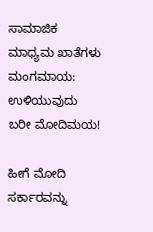ಸಾಮಾಜಿಕ ಮಾಧ್ಯಮ ಖಾತೆಗಳು ಮಂಗಮಾಯ: ಉಳಿಯುವುದು ಬರೀ ಮೋದಿಮಯ!

ಹೀಗೆ ಮೋದಿ ಸರ್ಕಾರವನ್ನು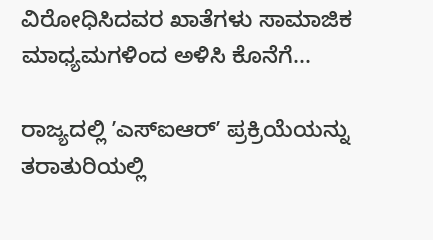ವಿರೋಧಿಸಿದವರ ಖಾತೆಗಳು ಸಾಮಾಜಿಕ ಮಾಧ್ಯಮಗಳಿಂದ ಅಳಿಸಿ ಕೊನೆಗೆ...

ರಾಜ್ಯದಲ್ಲಿ ʼಎಸ್‌ಐಆರ್ʼ ಪ್ರಕ್ರಿಯೆಯನ್ನು ತರಾತುರಿಯಲ್ಲಿ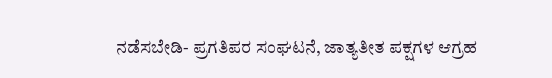ನಡೆಸಬೇಡಿ- ಪ್ರಗತಿಪರ ಸಂಘಟನೆ, ಜಾತ್ಯತೀತ ಪಕ್ಷಗಳ ಆಗ್ರಹ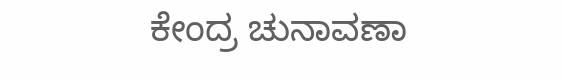ಕೇಂದ್ರ ಚುನಾವಣಾ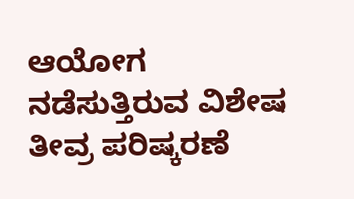ಆಯೋಗ ನಡೆಸುತ್ತಿರುವ ವಿಶೇಷ ತೀವ್ರ ಪರಿಷ್ಕರಣೆ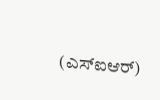(ಎಸ್‌ಐಆರ್)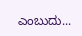ಎಂಬುದು...